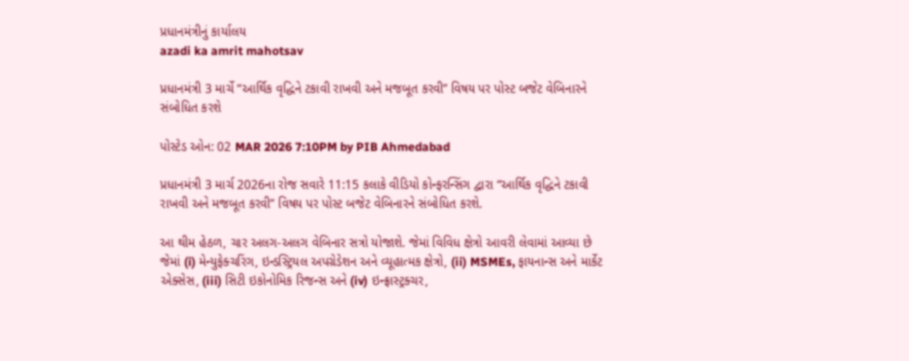પ્રધાનમંત્રીનું કાર્યાલય
azadi ka amrit mahotsav

પ્રધાનમંત્રી 3 માર્ચે “આર્થિક વૃદ્ધિને ટકાવી રાખવી અને મજબૂત કરવી” વિષય પર પોસ્ટ બજેટ વેબિનારને સંબોધિત કરશે

પોસ્ટેડ ઓન: 02 MAR 2026 7:10PM by PIB Ahmedabad

પ્રધાનમંત્રી 3 માર્ચ 2026ના રોજ સવારે 11:15 કલાકે વીડિયો કોન્ફરન્સિંગ દ્વારા “આર્થિક વૃદ્ધિને ટકાવી રાખવી અને મજબૂત કરવી” વિષય પર પોસ્ટ બજેટ વેબિનારને સંબોધિત કરશે.

આ થીમ હેઠળ, ચાર અલગ-અલગ વેબિનાર સત્રો યોજાશે. જેમાં વિવિધ ક્ષેત્રો આવરી લેવામાં આવ્યા છે જેમાં (i) મેન્યુફેક્ચરિંગ, ઇન્ડસ્ટ્રિયલ અપગ્રેડેશન અને વ્યૂહાત્મક ક્ષેત્રો, (ii) MSMEs, ફાયનાન્સ અને માર્કેટ એક્સેસ, (iii) સિટી ઇકોનોમિક રિજન્સ અને (iv) ઇન્ફ્રાસ્ટ્રક્ચર,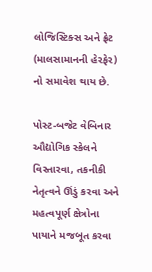લોજિસ્ટિક્સ અને ફ્રેટ (માલસામાનની હેરફેર) નો સમાવેશ થાય છે.

પોસ્ટ-બજેટ વેબિનાર ઔદ્યોગિક સ્કેલને વિસ્તારવા, તકનીકી નેતૃત્વને ઊંડું કરવા અને મહત્વપૂર્ણ ક્ષેત્રોના પાયાને મજબૂત કરવા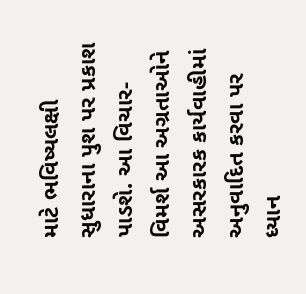માટે ભવિષ્યલક્ષી સુધારાના પુશ પર પ્રકાશ પાડશે. આ વિચાર-વિમર્શ આ અગ્રતાઓને અસરકારક કાર્યવાહીમાં અનુવાદિત કરવા પર ધ્યાન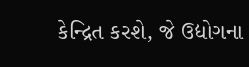કેન્દ્રિત કરશે, જે ઉદ્યોગના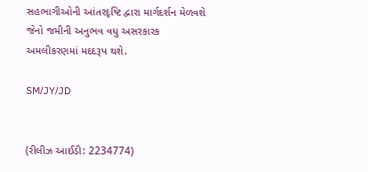સહભાગીઓની આંતરદૃષ્ટિ દ્વારા માર્ગદર્શન મેળવશે જેનો જમીની અનુભવ વધુ અસરકારક અમલીકરણમાં મદદરૂપ થશે.

SM/JY/JD


(રીલીઝ આઈડી: 2234774)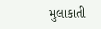મુલાકાતી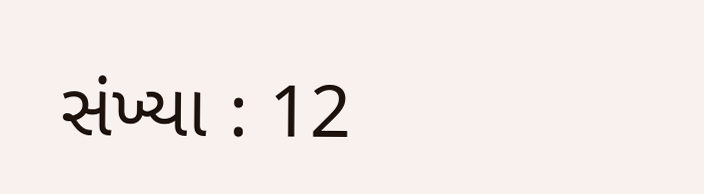સંખ્યા : 12